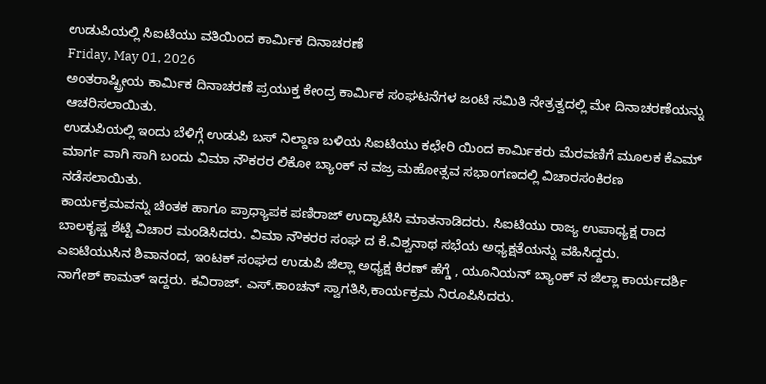ಉಡುಪಿಯಲ್ಲಿ ಸಿಐಟಿಯು ವತಿಯಿಂದ ಕಾರ್ಮಿಕ ದಿನಾಚರಣೆ
Friday, May 01, 2026
ಅಂತರಾಷ್ಟ್ರೀಯ ಕಾರ್ಮಿಕ ದಿನಾಚರಣೆ ಪ್ರಯುಕ್ತ ಕೇಂದ್ರ ಕಾರ್ಮಿಕ ಸಂಘಟನೆಗಳ ಜಂಟಿ ಸಮಿತಿ ನೇತ್ರತ್ವದಲ್ಲಿ ಮೇ ದಿನಾಚರಣೆಯನ್ನು ಆಚರಿಸಲಾಯಿತು.
ಉಡುಪಿಯಲ್ಲಿ ಇಂದು ಬೆಳಿಗ್ಗೆ ಉಡುಪಿ ಬಸ್ ನಿಲ್ದಾಣ ಬಳಿಯ ಸಿಐಟಿಯು ಕಛೇರಿ ಯಿಂದ ಕಾರ್ಮಿಕರು ಮೆರವಣಿಗೆ ಮೂಲಕ ಕೆಎಮ್ ಮಾರ್ಗ ವಾಗಿ ಸಾಗಿ ಬಂದು ವಿಮಾ ನೌಕರರ ಲಿಕೋ ಬ್ಯಾಂಕ್ ನ ವಜ್ರ ಮಹೋತ್ಸವ ಸಭಾಂಗಣದಲ್ಲಿ ವಿಚಾರಸಂಕಿರಣ ನಡೆಸಲಾಯಿತು.
ಕಾರ್ಯಕ್ರಮವನ್ನು ಚಿಂತಕ ಹಾಗೂ ಪ್ರಾಧ್ಯಾಪಕ ಪಣಿರಾಜ್ ಉದ್ಘಾಟಿಸಿ ಮಾತನಾಡಿದರು. ಸಿಐಟಿಯು ರಾಜ್ಯ ಉಪಾಧ್ಯಕ್ಷ ರಾದ ಬಾಲಕೃಷ್ಣ ಶೆಟ್ಟಿ ವಿಚಾರ ಮಂಡಿಸಿದರು. ವಿಮಾ ನೌಕರರ ಸಂಘ ದ ಕೆ.ವಿಶ್ವನಾಥ ಸಭೆಯ ಅಧ್ಯಕ್ಷತೆಯನ್ನು ವಹಿಸಿದ್ದರು.
ಎಐಟಿಯುಸಿನ ಶಿವಾನಂದ, ಇಂಟಕ್ ಸಂಘದ ಉಡುಪಿ ಜಿಲ್ಲಾ ಅಧ್ಯಕ್ಷ ಕಿರಣ್ ಹೆಗ್ಡೆ , ಯೂನಿಯನ್ ಬ್ಯಾಂಕ್ ನ ಜಿಲ್ಲಾ ಕಾರ್ಯದರ್ಶಿ ನಾಗೇಶ್ ಕಾಮತ್ ಇದ್ದರು. ಕವಿರಾಜ್. ಎಸ್.ಕಾಂಚನ್ ಸ್ವಾಗತಿಸಿ,ಕಾರ್ಯಕ್ರಮ ನಿರೂಪಿಸಿದರು.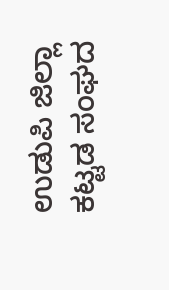ಉಡುಪಿ ಜಿಲ್ಲಾ ಕಟ್ಟಡ ಸಂಘದ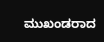ಮುಖಂಡರಾದ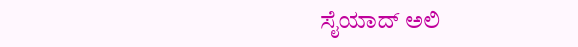ಸೈಯಾದ್ ಅಲಿ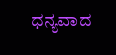ಧನ್ಯವಾದ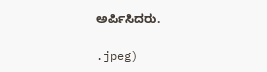ಅರ್ಪಿಸಿದರು.

.jpeg)